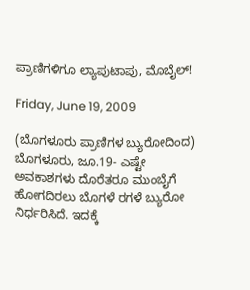ಪ್ರಾಣಿಗಳಿಗೂ ಲ್ಯಾಪುಟಾಪು, ಮೊಬೈಲ್!

Friday, June 19, 2009

(ಬೊಗಳೂರು ಪ್ರಾಣಿಗಳ ಬ್ಯುರೋದಿಂದ)
ಬೊಗಳೂರು, ಜೂ.19- ಎಷ್ಟೇ ಅವಕಾಶಗಳು ದೊರೆತರೂ ಮುಂಬೈಗೆ ಹೋಗದಿರಲು ಬೊಗಳೆ ರಗಳೆ ಬ್ಯುರೋ ನಿರ್ಧರಿಸಿದೆ. ಇದಕ್ಕೆ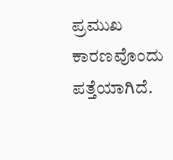ಪ್ರಮುಖ ಕಾರಣವೊಂದು ಪತ್ತೆಯಾಗಿದೆ.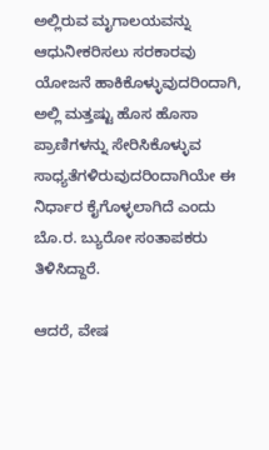ಅಲ್ಲಿರುವ ಮೃಗಾಲಯವನ್ನು ಆಧುನೀಕರಿಸಲು ಸರಕಾರವು ಯೋಜನೆ ಹಾಕಿಕೊಳ್ಳುವುದರಿಂದಾಗಿ, ಅಲ್ಲಿ ಮತ್ತಷ್ಟು ಹೊಸ ಹೊಸಾ ಪ್ರಾಣಿಗಳನ್ನು ಸೇರಿಸಿಕೊಳ್ಳುವ ಸಾಧ್ಯತೆಗಳಿರುವುದರಿಂದಾಗಿಯೇ ಈ ನಿರ್ಧಾರ ಕೈಗೊಳ್ಳಲಾಗಿದೆ ಎಂದು ಬೊ.ರ. ಬ್ಯುರೋ ಸಂತಾಪಕರು ತಿಳಿಸಿದ್ದಾರೆ.

ಆದರೆ, ವೇಷ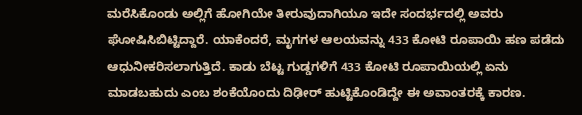ಮರೆಸಿಕೊಂಡು ಅಲ್ಲಿಗೆ ಹೋಗಿಯೇ ತೀರುವುದಾಗಿಯೂ ಇದೇ ಸಂದರ್ಭದಲ್ಲಿ ಅವರು ಘೋಷಿಸಿಬಿಟ್ಟಿದ್ದಾರೆ. ಯಾಕೆಂದರೆ, ಮೃಗಗಳ ಆಲಯವನ್ನು 433 ಕೋಟಿ ರೂಪಾಯಿ ಹಣ ಪಡೆದು ಆಧುನೀಕರಿಸಲಾಗುತ್ತಿದೆ. ಕಾಡು ಬೆಟ್ಟ ಗುಡ್ಡಗಳಿಗೆ 433 ಕೋಟಿ ರೂಪಾಯಿಯಲ್ಲಿ ಏನು ಮಾಡಬಹುದು ಎಂಬ ಶಂಕೆಯೊಂದು ದಿಢೀರ್ ಹುಟ್ಟಿಕೊಂಡಿದ್ದೇ ಈ ಅವಾಂತರಕ್ಕೆ ಕಾರಣ.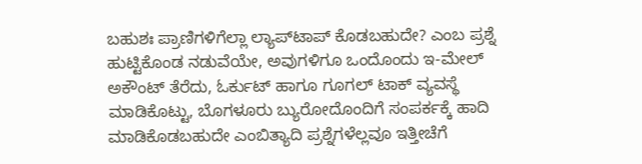ಬಹುಶಃ ಪ್ರಾಣಿಗಳಿಗೆಲ್ಲಾ ಲ್ಯಾಪ್‌ಟಾಪ್ ಕೊಡಬಹುದೇ? ಎಂಬ ಪ್ರಶ್ನೆ ಹುಟ್ಟಿಕೊಂಡ ನಡುವೆಯೇ, ಅವುಗಳಿಗೂ ಒಂದೊಂದು ಇ-ಮೇಲ್ ಅಕೌಂಟ್ ತೆರೆದು, ಓರ್ಕುಟ್ ಹಾಗೂ ಗೂಗಲ್ ಟಾಕ್ ವ್ಯವಸ್ಥೆ ಮಾಡಿಕೊಟ್ಟು, ಬೊಗಳೂರು ಬ್ಯುರೋದೊಂದಿಗೆ ಸಂಪರ್ಕಕ್ಕೆ ಹಾದಿ ಮಾಡಿಕೊಡಬಹುದೇ ಎಂಬಿತ್ಯಾದಿ ಪ್ರಶ್ನೆಗಳೆಲ್ಲವೂ ಇತ್ತೀಚೆಗೆ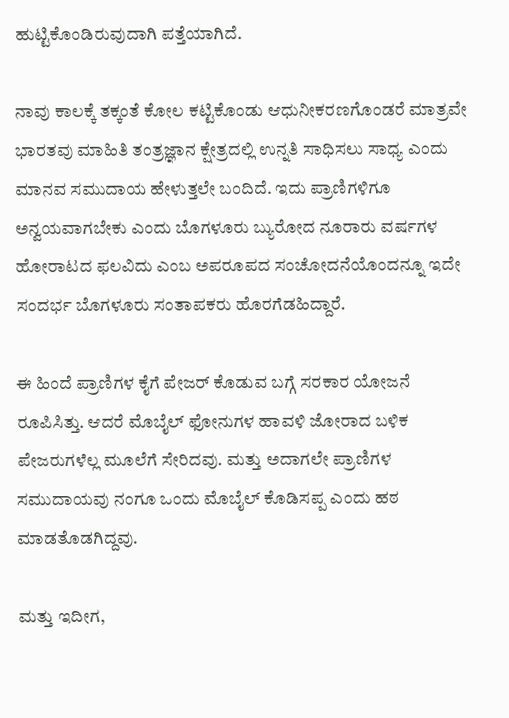ಹುಟ್ಟಿಕೊಂಡಿರುವುದಾಗಿ ಪತ್ತೆಯಾಗಿದೆ.

ನಾವು ಕಾಲಕ್ಕೆ ತಕ್ಕಂತೆ ಕೋಲ ಕಟ್ಟಿಕೊಂಡು ಆಧುನೀಕರಣಗೊಂಡರೆ ಮಾತ್ರವೇ ಭಾರತವು ಮಾಹಿತಿ ತಂತ್ರಜ್ಞಾನ ಕ್ಷೇತ್ರದಲ್ಲಿ ಉನ್ನತಿ ಸಾಧಿಸಲು ಸಾಧ್ಯ ಎಂದು ಮಾನವ ಸಮುದಾಯ ಹೇಳುತ್ತಲೇ ಬಂದಿದೆ. ಇದು ಪ್ರಾಣಿಗಳಿಗೂ ಅನ್ವಯವಾಗಬೇಕು ಎಂದು ಬೊಗಳೂರು ಬ್ಯುರೋದ ನೂರಾರು ವರ್ಷಗಳ ಹೋರಾಟದ ಫಲವಿದು ಎಂಬ ಅಪರೂಪದ ಸಂಚೋದನೆಯೊಂದನ್ನೂ ಇದೇ ಸಂದರ್ಭ ಬೊಗಳೂರು ಸಂತಾಪಕರು ಹೊರಗೆಡಹಿದ್ದಾರೆ.

ಈ ಹಿಂದೆ ಪ್ರಾಣಿಗಳ ಕೈಗೆ ಪೇಜರ್ ಕೊಡುವ ಬಗ್ಗೆ ಸರಕಾರ ಯೋಜನೆ ರೂಪಿಸಿತ್ತು. ಆದರೆ ಮೊಬೈಲ್ ಫೋನುಗಳ ಹಾವಳಿ ಜೋರಾದ ಬಳಿಕ ಪೇಜರುಗಳೆಲ್ಲ ಮೂಲೆಗೆ ಸೇರಿದವು. ಮತ್ತು ಅದಾಗಲೇ ಪ್ರಾಣಿಗಳ ಸಮುದಾಯವು ನಂಗೂ ಒಂದು ಮೊಬೈಲ್ ಕೊಡಿಸಪ್ಪ ಎಂದು ಹಠ ಮಾಡತೊಡಗಿದ್ದವು.

ಮತ್ತು ಇದೀಗ,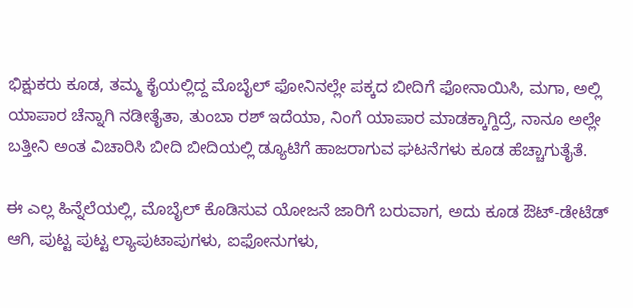ಭಿಕ್ಷುಕರು ಕೂಡ, ತಮ್ಮ ಕೈಯಲ್ಲಿದ್ದ ಮೊಬೈಲ್ ಫೋನಿನಲ್ಲೇ ಪಕ್ಕದ ಬೀದಿಗೆ ಫೋನಾಯಿಸಿ, ಮಗಾ, ಅಲ್ಲಿ ಯಾಪಾರ ಚೆನ್ನಾಗಿ ನಡೀತೈತಾ, ತುಂಬಾ ರಶ್ ಇದೆಯಾ, ನಿಂಗೆ ಯಾಪಾರ ಮಾಡಕ್ಕಾಗ್ದಿದ್ರೆ, ನಾನೂ ಅಲ್ಲೇ ಬತ್ತೀನಿ ಅಂತ ವಿಚಾರಿಸಿ ಬೀದಿ ಬೀದಿಯಲ್ಲಿ ಡ್ಯೂಟಿಗೆ ಹಾಜರಾಗುವ ಘಟನೆಗಳು ಕೂಡ ಹೆಚ್ಚಾಗುತೈತೆ.

ಈ ಎಲ್ಲ ಹಿನ್ನೆಲೆಯಲ್ಲಿ, ಮೊಬೈಲ್ ಕೊಡಿಸುವ ಯೋಜನೆ ಜಾರಿಗೆ ಬರುವಾಗ, ಅದು ಕೂಡ ಔಟ್-ಡೇಟೆಡ್ ಆಗಿ, ಪುಟ್ಟ ಪುಟ್ಟ ಲ್ಯಾಪುಟಾಪುಗಳು, ಐಫೋನುಗಳು,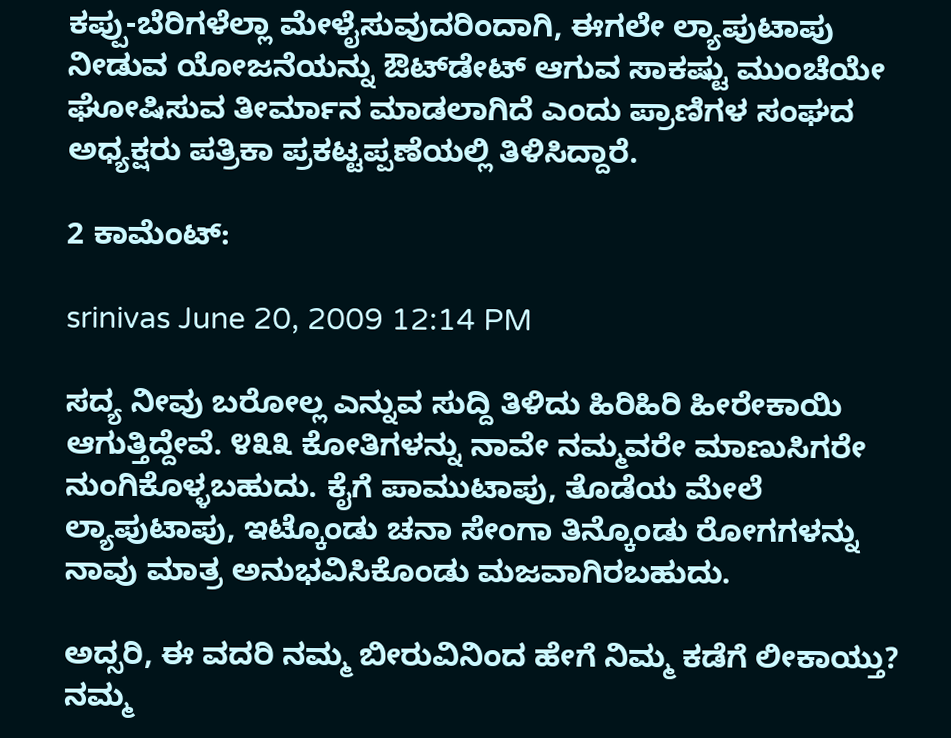ಕಪ್ಪು-ಬೆರಿಗಳೆಲ್ಲಾ ಮೇಳೈಸುವುದರಿಂದಾಗಿ, ಈಗಲೇ ಲ್ಯಾಪುಟಾಪು ನೀಡುವ ಯೋಜನೆಯನ್ನು ಔಟ್‌ಡೇಟ್ ಆಗುವ ಸಾಕಷ್ಟು ಮುಂಚೆಯೇ ಘೋಷಿಸುವ ತೀರ್ಮಾನ ಮಾಡಲಾಗಿದೆ ಎಂದು ಪ್ರಾಣಿಗಳ ಸಂಘದ ಅಧ್ಯಕ್ಷರು ಪತ್ರಿಕಾ ಪ್ರಕಟ್ಟಪ್ಪಣೆಯಲ್ಲಿ ತಿಳಿಸಿದ್ದಾರೆ.

2 ಕಾಮೆಂಟ್:

srinivas June 20, 2009 12:14 PM

ಸದ್ಯ ನೀವು ಬರೋಲ್ಲ ಎನ್ನುವ ಸುದ್ದಿ ತಿಳಿದು ಹಿರಿಹಿರಿ ಹೀರೇಕಾಯಿ ಆಗುತ್ತಿದ್ದೇವೆ. ೪೩೩ ಕೋತಿಗಳನ್ನು ನಾವೇ ನಮ್ಮವರೇ ಮಾಣುಸಿಗರೇ ನುಂಗಿಕೊಳ್ಳಬಹುದು. ಕೈಗೆ ಪಾಮುಟಾಪು, ತೊಡೆಯ ಮೇಲೆ ಲ್ಯಾಪುಟಾಪು, ಇಟ್ಕೊಂಡು ಚನಾ ಸೇಂಗಾ ತಿನ್ಕೊಂಡು ರೋಗಗಳನ್ನು ನಾವು ಮಾತ್ರ ಅನುಭವಿಸಿಕೊಂಡು ಮಜವಾಗಿರಬಹುದು.

ಅದ್ಸರಿ, ಈ ವದರಿ ನಮ್ಮ ಬೀರುವಿನಿಂದ ಹೇಗೆ ನಿಮ್ಮ ಕಡೆಗೆ ಲೀಕಾಯ್ತು? ನಮ್ಮ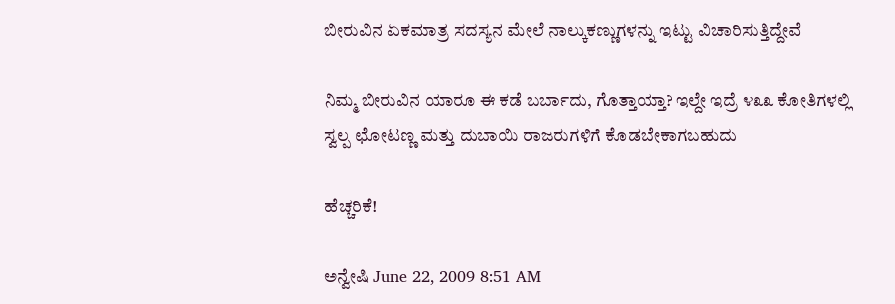ಬೀರುವಿನ ಏಕಮಾತ್ರ ಸದಸ್ಯನ ಮೇಲೆ ನಾಲ್ಕುಕಣ್ಣುಗಳನ್ನು ಇಟ್ಟು ವಿಚಾರಿಸುತ್ತಿದ್ದೇವೆ

ನಿಮ್ಮ ಬೀರುವಿನ ಯಾರೂ ಈ ಕಡೆ ಬರ್ಬಾದು, ಗೊತ್ತಾಯ್ತಾ? ಇಲ್ದೇ ಇದ್ರೆ ೪೩೩ ಕೋತಿಗಳಲ್ಲಿ ಸ್ವಲ್ಪ ಛೋಟಣ್ಣ ಮತ್ತು ದುಬಾಯಿ ರಾಜರುಗಳಿಗೆ ಕೊಡಬೇಕಾಗಬಹುದು

ಹೆಚ್ಚರಿಕೆ!

ಅನ್ವೇಷಿ June 22, 2009 8:51 AM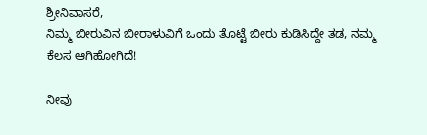ಶ್ರೀನಿವಾಸರೆ,
ನಿಮ್ಮ ಬೀರುವಿನ ಬೀರಾಳುವಿಗೆ ಒಂದು ತೊಟ್ಟೆ ಬೀರು ಕುಡಿಸಿದ್ದೇ ತಡ, ನಮ್ಮ ಕೆಲಸ ಆಗಿಹೋಗಿದೆ!

ನೀವು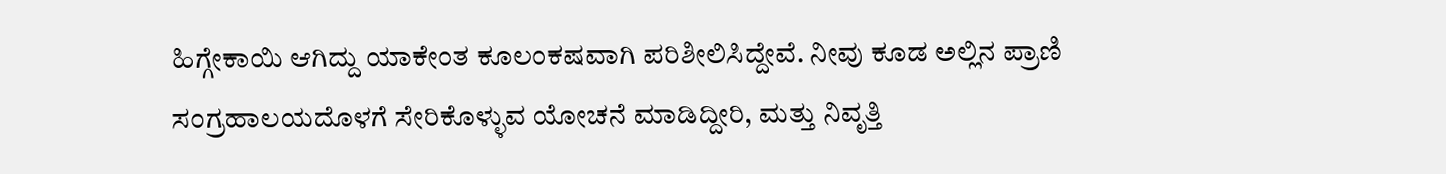ಹಿಗ್ಗೇಕಾಯಿ ಆಗಿದ್ದು ಯಾಕೇಂತ ಕೂಲಂಕಷವಾಗಿ ಪರಿಶೀಲಿಸಿದ್ದೇವೆ. ನೀವು ಕೂಡ ಅಲ್ಲಿನ ಪ್ರಾಣಿ ಸಂಗ್ರಹಾಲಯದೊಳಗೆ ಸೇರಿಕೊಳ್ಳುವ ಯೋಚನೆ ಮಾಡಿದ್ದೀರಿ, ಮತ್ತು ನಿವೃತ್ತಿ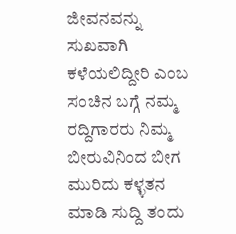ಜೀವನವನ್ನು ಸುಖವಾಗಿ ಕಳೆಯಲಿದ್ದೀರಿ ಎಂಬ ಸಂಚಿನ ಬಗ್ಗೆ ನಮ್ಮ ರದ್ದಿಗಾರರು ನಿಮ್ಮ ಬೀರುವಿನಿಂದ ಬೀಗ ಮುರಿದು ಕಳ್ಳತನ ಮಾಡಿ ಸುದ್ದಿ ತಂದು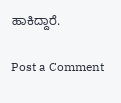ಹಾಕಿದ್ದಾರೆ.

Post a Comment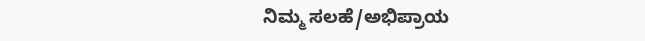ನಿಮ್ಮ ಸಲಹೆ/ಅಭಿಪ್ರಾಯ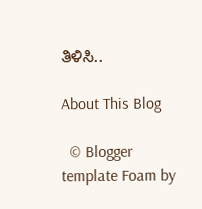ತಿಳಿಸಿ..

About This Blog

  © Blogger template Foam by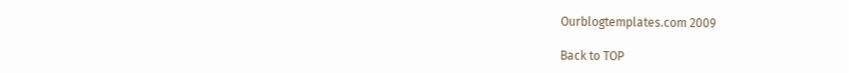Ourblogtemplates.com 2009

Back to TOP